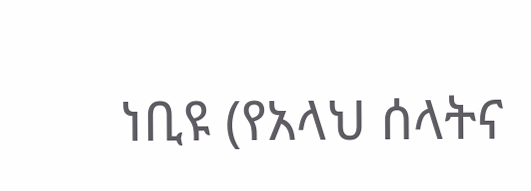ነቢዩ (የአላህ ሰላትና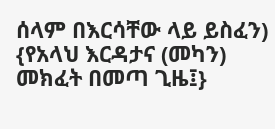ሰላም በእርሳቸው ላይ ይስፈን) {የአላህ እርዳታና (መካን) መክፈት በመጣ ጊዜ፤}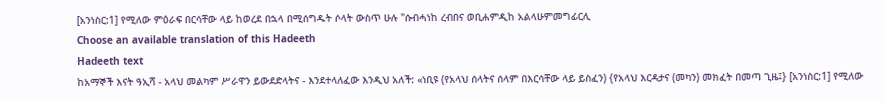[አንነስር:1] የሚለው ምዕራፍ በርሳቸው ላይ ከወረደ በኋላ በሚሰግዱት ሶላት ውስጥ ሁሉ "ሱብሓነከ ረብበና ወቢሐምዲከ አልላሁምመግፊርሊ
Choose an available translation of this Hadeeth
Hadeeth text
ከአማኞች እናት ዓኢሻ - አላህ መልካም ሥራዋን ይውደድላትና - እንደተላለፈው እንዲህ አለች: «ነቢዩ (የአላህ ሰላትና ሰላም በእርሳቸው ላይ ይስፈን) {የአላህ እርዳታና (መካን) መክፈት በመጣ ጊዜ፤} [አንነስር:1] የሚለው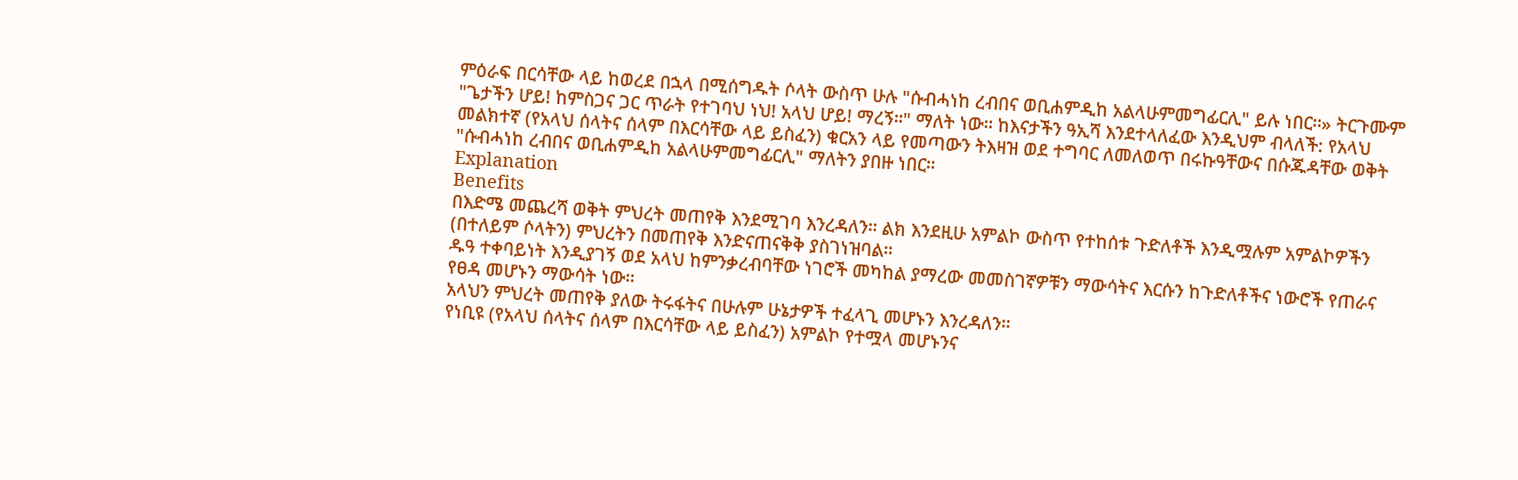ምዕራፍ በርሳቸው ላይ ከወረደ በኋላ በሚሰግዱት ሶላት ውስጥ ሁሉ "ሱብሓነከ ረብበና ወቢሐምዲከ አልላሁምመግፊርሊ" ይሉ ነበር።» ትርጉሙም "ጌታችን ሆይ! ከምስጋና ጋር ጥራት የተገባህ ነህ! አላህ ሆይ! ማረኝ።" ማለት ነው። ከእናታችን ዓኢሻ እንደተላለፈው እንዲህም ብላለች: የአላህ መልክተኛ (የአላህ ሰላትና ሰላም በእርሳቸው ላይ ይስፈን) ቁርአን ላይ የመጣውን ትእዛዝ ወደ ተግባር ለመለወጥ በሩኩዓቸውና በሱጁዳቸው ወቅት "ሱብሓነከ ረብበና ወቢሐምዲከ አልላሁምመግፊርሊ" ማለትን ያበዙ ነበር።
Explanation
Benefits
በእድሜ መጨረሻ ወቅት ምህረት መጠየቅ እንደሚገባ እንረዳለን። ልክ እንደዚሁ አምልኮ ውስጥ የተከሰቱ ጉድለቶች እንዲሟሉም አምልኮዎችን (በተለይም ሶላትን) ምህረትን በመጠየቅ እንድናጠናቅቅ ያስገነዝባል።
ዱዓ ተቀባይነት እንዲያገኝ ወደ አላህ ከምንቃረብባቸው ነገሮች መካከል ያማረው መመስገኛዎቹን ማውሳትና እርሱን ከጉድለቶችና ነውሮች የጠራና የፀዳ መሆኑን ማውሳት ነው።
አላህን ምህረት መጠየቅ ያለው ትሩፋትና በሁሉም ሁኔታዎች ተፈላጊ መሆኑን እንረዳለን።
የነቢዩ (የአላህ ሰላትና ሰላም በእርሳቸው ላይ ይስፈን) አምልኮ የተሟላ መሆኑንና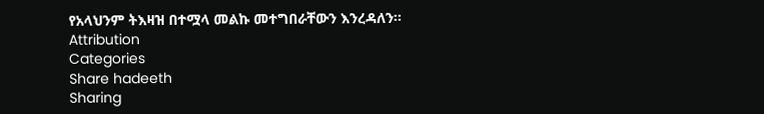የአላህንም ትእዛዝ በተሟላ መልኩ መተግበራቸውን እንረዳለን።
Attribution
Categories
Share hadeeth
Sharing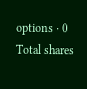options · 0 Total shares